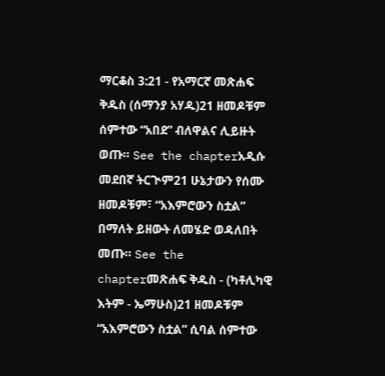ማርቆስ 3:21 - የአማርኛ መጽሐፍ ቅዱስ (ሰማንያ አሃዱ)21 ዘመዶቹም ሰምተው “አበደ” ብለዋልና ሊይዙት ወጡ። See the chapterአዲሱ መደበኛ ትርጒም21 ሁኔታውን የሰሙ ዘመዶቹም፣ “አእምሮውን ስቷል” በማለት ይዘውት ለመሄድ ወዳለበት መጡ። See the chapterመጽሐፍ ቅዱስ - (ካቶሊካዊ እትም - ኤማሁስ)21 ዘመዶቹም “አእምሮውን ስቷል” ሲባል ሰምተው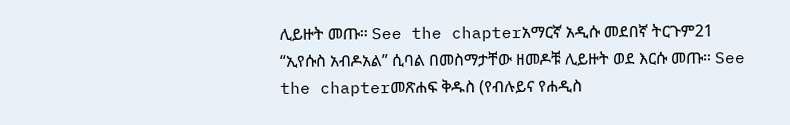ሊይዙት መጡ። See the chapterአማርኛ አዲሱ መደበኛ ትርጉም21 “ኢየሱስ አብዶአል” ሲባል በመስማታቸው ዘመዶቹ ሊይዙት ወደ እርሱ መጡ። See the chapterመጽሐፍ ቅዱስ (የብሉይና የሐዲስ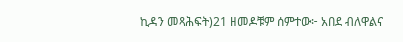ኪዳን መጻሕፍት)21 ዘመዶቹም ሰምተው፦ አበደ ብለዋልና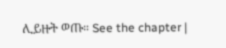ሊይዙት ወጡ። See the chapter |